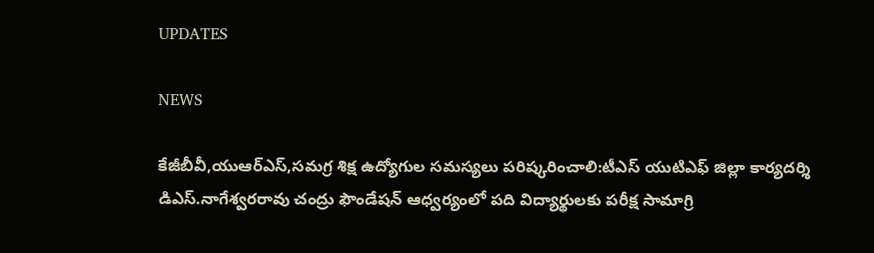UPDATES

NEWS

కేజీబీవీ,యుఆర్ఎస్,సమగ్ర శిక్ష ఉద్యోగుల సమస్యలు పరిష్కరించాలి:టీఎస్ యుటిఎఫ్ జిల్లా కార్యదర్శి డిఎస్.నాగేశ్వరరావు చంద్రు ఫౌండేషన్ ఆధ్వర్యంలో పది విద్యార్థులకు పరీక్ష సామాగ్రి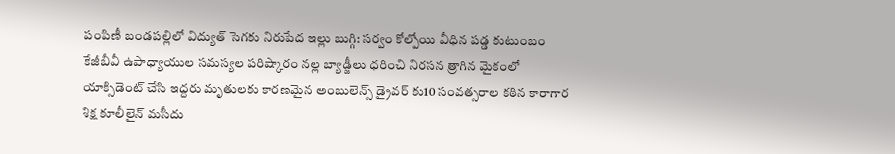పంపిణీ బండపల్లిలో విద్యుత్ సెగకు నిరుపేద ఇల్లు బుగ్గి: సర్వం కోల్పోయి వీధిన పడ్డ కుటుంబం కేజీబీవీ ఉపాధ్యాయుల సమస్యల పరిష్కారం నల్ల బ్యాడ్జీలు ధరించి నిరసన త్రాగిన మైకంలో యాక్సిడెంట్ చేసి ఇద్దరు మృతులకు కారణమైన అంబులెన్స్ డ్రైవర్ కు10 సంవత్సరాల కఠిన కారాగార శిక్ష కూలీలైన్ మసీదు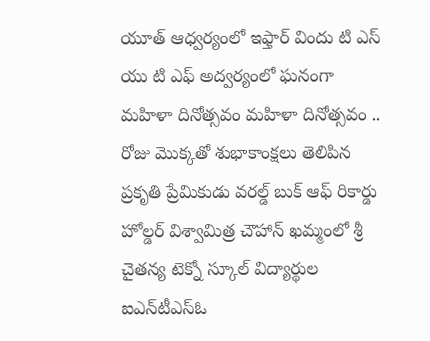యూత్ ఆధ్వర్యంలో ఇఫ్తార్ విందు టి ఎస్ యు టి ఎఫ్ అద్వర్యంలో ఘనంగా మహిళా దినోత్సవం మహిళా దినోత్సవం .. రోజు మొక్కతో శుభాకాంక్షలు తెలిపిన ప్రకృతి ప్రేమికుడు వరల్డ్ బుక్ ఆఫ్ రికార్డు హోల్డర్ విశ్వామిత్ర చౌహాన్ ఖమ్మంలో శ్రీ చైతన్య టెక్నో స్కూల్‌ విద్యార్థుల ఐఎన్‌టీఎస్ఓ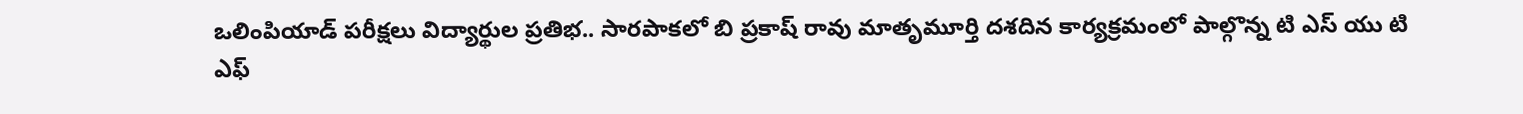ఒలింపియాడ్ పరీక్షలు విద్యార్థుల ప్రతిభ.. సారపాకలో బి ప్రకాష్ రావు మాతృమూర్తి దశదిన కార్యక్రమంలో పాల్గొన్న టి ఎస్ యు టి ఎఫ్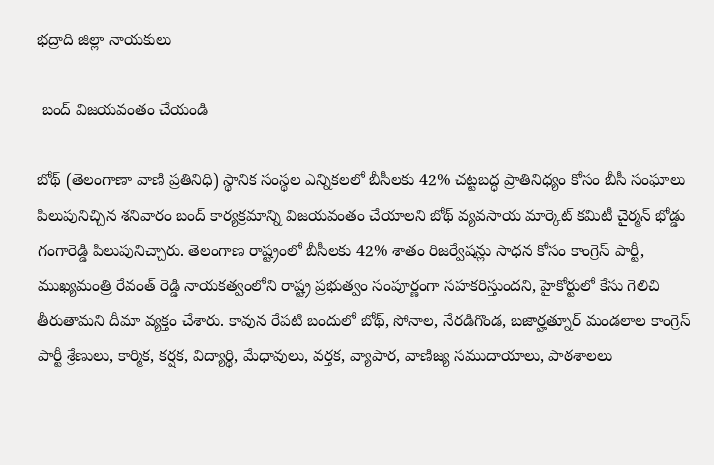భద్రాది జిల్లా నాయకులు

 బంద్ విజయవంతం చేయండి

బోథ్ (తెలంగాణా వాణి ప్రతినిధి) స్థానిక సంస్థల ఎన్నికలలో బీసీలకు 42% చట్టబద్ధ ప్రాతినిధ్యం కోసం బీసీ సంఘాలు పిలుపునిచ్చిన శనివారం బంద్ కార్యక్రమాన్ని విజయవంతం చేయాలని బోథ్ వ్యవసాయ మార్కెట్ కమిటీ చైర్మన్ భోడ్డు గంగారెడ్డి పిలుపునిచ్చారు. తెలంగాణ రాష్ట్రంలో బీసీలకు 42% శాతం రిజర్వేషన్లు సాధన కోసం కాంగ్రెస్ పార్టీ, ముఖ్యమంత్రి రేవంత్ రెడ్డి నాయకత్వంలోని రాష్ట్ర ప్రభుత్వం సంపూర్ణంగా సహకరిస్తుందని, హైకోర్టులో కేసు గెలిచి తీరుతామని దీమా వ్యక్తం చేశారు. కావున రేపటి బందులో బోథ్, సోనాల, నేరడిగొండ, బజార్హత్నూర్ మండలాల కాంగ్రెస్ పార్టీ శ్రేణులు, కార్మిక, కర్షక, విద్యార్థి, మేధావులు, వర్తక, వ్యాపార, వాణిజ్య సముదాయాలు, పాఠశాలలు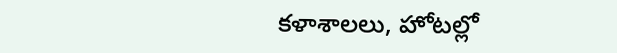కళాశాలలు, హోటల్లో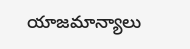యాజమాన్యాలు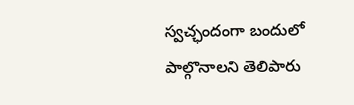స్వచ్ఛందంగా బందులో పాల్గొనాలని తెలిపారు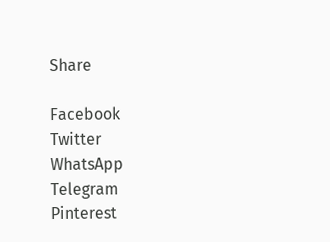Share

Facebook
Twitter
WhatsApp
Telegram
Pinterest